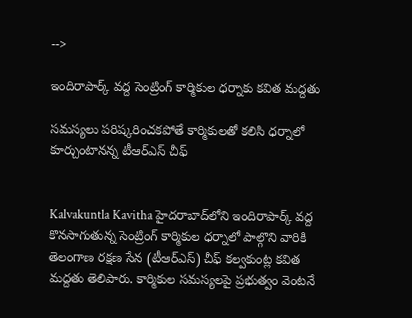-->

ఇందిరాపార్క్ వద్ద సెంట్రింగ్ కార్మికుల ధర్నాకు కవిత మద్దతు

సమస్యలు పరిష్కరించకపోతే కార్మికులతో కలిసి ధర్నాలో కూర్చుంటానన్న టీఆర్ఎస్ చీఫ్


Kalvakuntla Kavitha హైదరాబాద్‌లోని ఇందిరాపార్క్ వద్ద కొనసాగుతున్న సెంట్రింగ్ కార్మికుల ధర్నాలో పాల్గొని వారికి తెలంగాణ రక్షణ సేన (టీఆర్ఎస్) చీఫ్ కల్వకుంట్ల కవిత మద్దతు తెలిపారు. కార్మికుల సమస్యలపై ప్రభుత్వం వెంటనే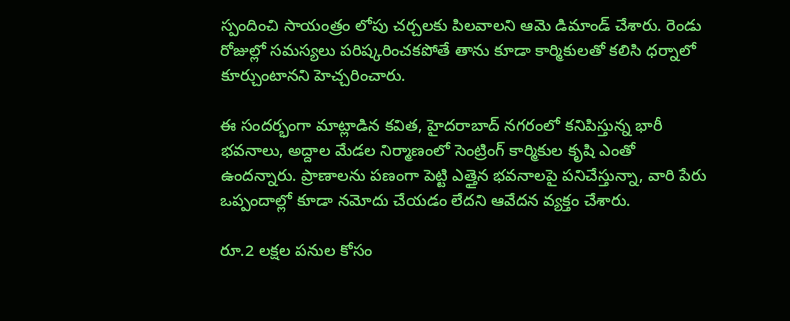స్పందించి సాయంత్రం లోపు చర్చలకు పిలవాలని ఆమె డిమాండ్ చేశారు. రెండు రోజుల్లో సమస్యలు పరిష్కరించకపోతే తాను కూడా కార్మికులతో కలిసి ధర్నాలో కూర్చుంటానని హెచ్చరించారు.

ఈ సందర్భంగా మాట్లాడిన కవిత, హైదరాబాద్ నగరంలో కనిపిస్తున్న భారీ భవనాలు, అద్దాల మేడల నిర్మాణంలో సెంట్రింగ్ కార్మికుల కృషి ఎంతో ఉందన్నారు. ప్రాణాలను పణంగా పెట్టి ఎత్తైన భవనాలపై పనిచేస్తున్నా, వారి పేరు ఒప్పందాల్లో కూడా నమోదు చేయడం లేదని ఆవేదన వ్యక్తం చేశారు.

రూ.2 లక్షల పనుల కోసం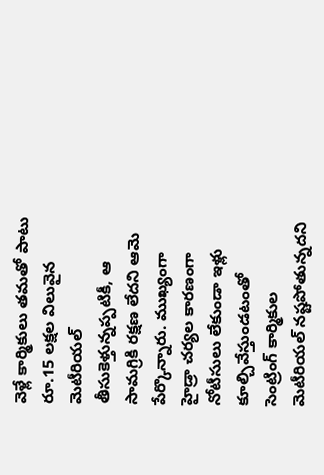వెళ్లే కార్మికులు తమతో పాటు రూ.15 లక్షల విలువైన మెటీరియల్ తీసుకెళ్తున్నప్పటికీ, ఆ సామగ్రికి రక్షణ లేదని ఆమె పేర్కొన్నారు. ముఖ్యంగా హైడ్రా చర్యల కారణంగా నోటీసులు లేకుండా ఇళ్లు కూల్చివేస్తుండటంతో సెంట్రింగ్ కార్మికుల మెటీరియల్ నష్టపోతున్నదని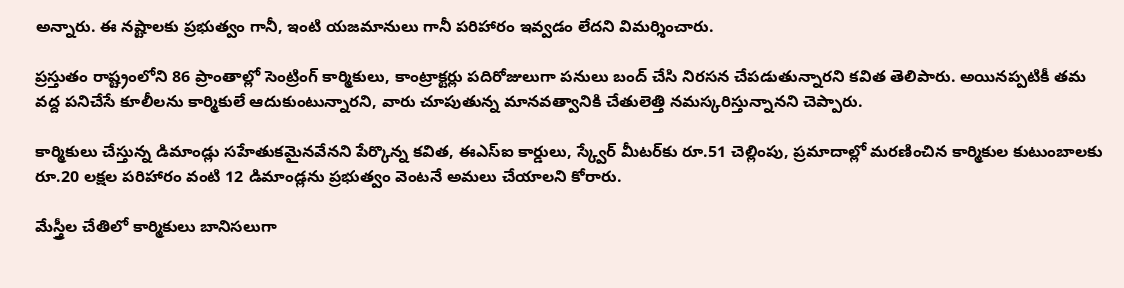అన్నారు. ఈ నష్టాలకు ప్రభుత్వం గానీ, ఇంటి యజమానులు గానీ పరిహారం ఇవ్వడం లేదని విమర్శించారు.

ప్రస్తుతం రాష్ట్రంలోని 86 ప్రాంతాల్లో సెంట్రింగ్ కార్మికులు, కాంట్రాక్టర్లు పదిరోజులుగా పనులు బంద్ చేసి నిరసన చేపడుతున్నారని కవిత తెలిపారు. అయినప్పటికీ తమ వద్ద పనిచేసే కూలీలను కార్మికులే ఆదుకుంటున్నారని, వారు చూపుతున్న మానవత్వానికి చేతులెత్తి నమస్కరిస్తున్నానని చెప్పారు.

కార్మికులు చేస్తున్న డిమాండ్లు సహేతుకమైనవేనని పేర్కొన్న కవిత, ఈఎస్ఐ కార్డులు, స్క్వేర్ మీటర్‌కు రూ.51 చెల్లింపు, ప్రమాదాల్లో మరణించిన కార్మికుల కుటుంబాలకు రూ.20 లక్షల పరిహారం వంటి 12 డిమాండ్లను ప్రభుత్వం వెంటనే అమలు చేయాలని కోరారు.

మేస్త్రీల చేతిలో కార్మికులు బానిసలుగా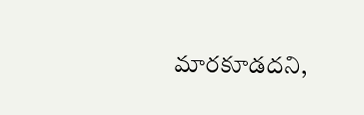మారకూడదని,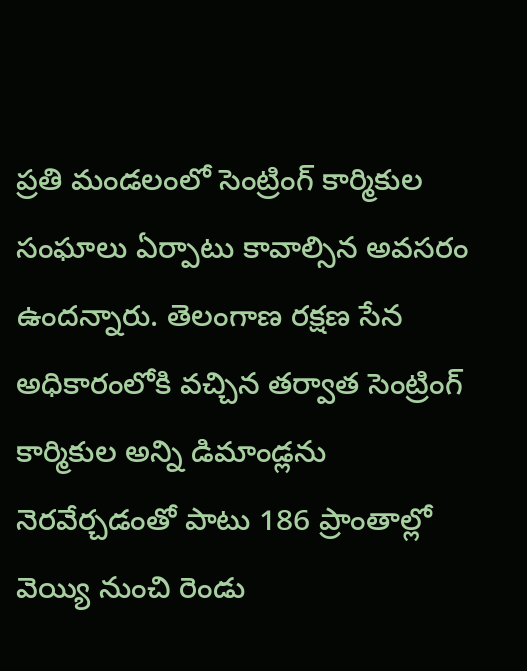ప్రతి మండలంలో సెంట్రింగ్ కార్మికుల సంఘాలు ఏర్పాటు కావాల్సిన అవసరం ఉందన్నారు. తెలంగాణ రక్షణ సేన అధికారంలోకి వచ్చిన తర్వాత సెంట్రింగ్ కార్మికుల అన్ని డిమాండ్లను నెరవేర్చడంతో పాటు 186 ప్రాంతాల్లో వెయ్యి నుంచి రెండు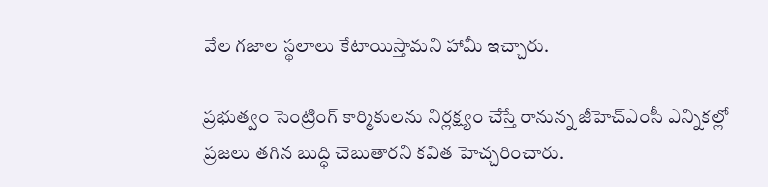వేల గజాల స్థలాలు కేటాయిస్తామని హామీ ఇచ్చారు.

ప్రభుత్వం సెంట్రింగ్ కార్మికులను నిర్లక్ష్యం చేస్తే రానున్న జీహెచ్ఎంసీ ఎన్నికల్లో ప్రజలు తగిన బుద్ధి చెబుతారని కవిత హెచ్చరించారు.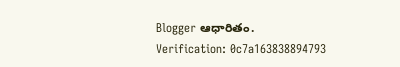Blogger ఆధారితం.
Verification: 0c7a163838894793